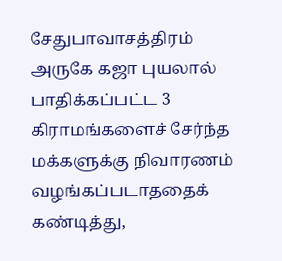சேதுபாவாசத்திரம் அருகே கஜா புயலால் பாதிக்கப்பட்ட 3 கிராமங்களைச் சேர்ந்த மக்களுக்கு நிவாரணம் வழங்கப்படாததைக் கண்டித்து,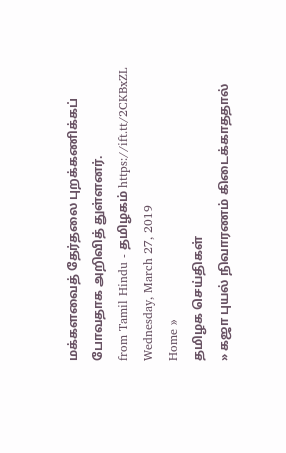மக்களவைத் தேர்தலை புறக்கணிக்கப் போவதாக அறிவித் துள்ளனர்.
from Tamil Hindu - தமிழகம் https://ift.tt/2CKBxZL
Wednesday, March 27, 2019
Home »
தமிழக செய்திகள்
» கஜா புயல் நிவாரணம் கிடைக்காததால்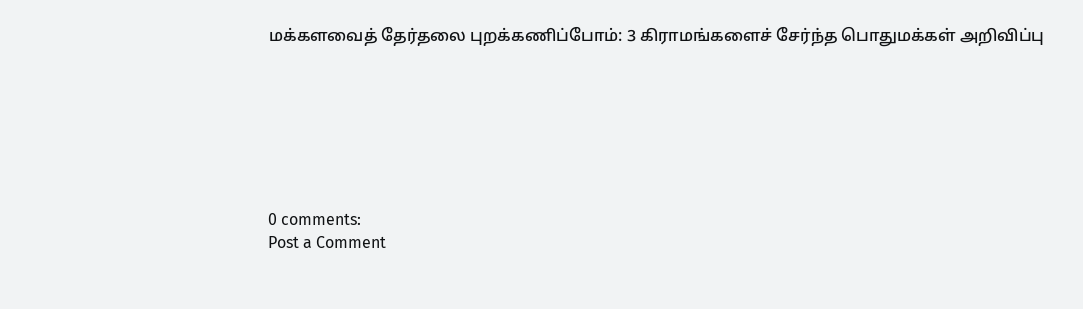மக்களவைத் தேர்தலை புறக்கணிப்போம்: 3 கிராமங்களைச் சேர்ந்த பொதுமக்கள் அறிவிப்பு







0 comments:
Post a Comment